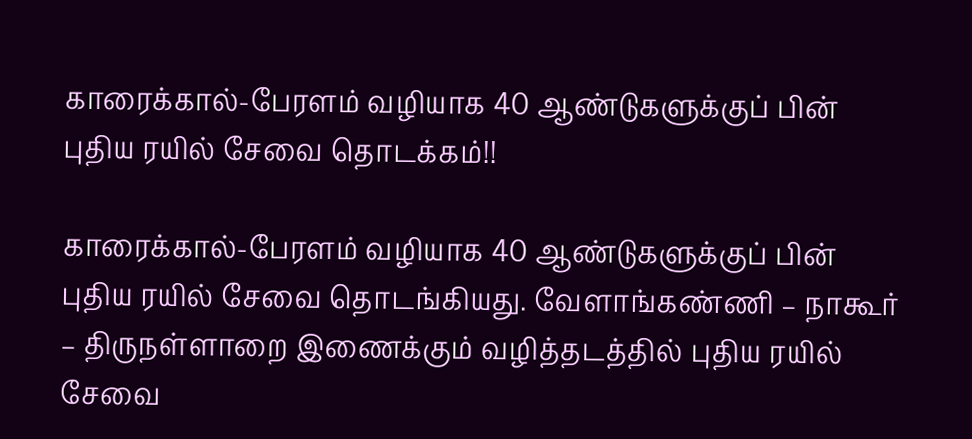காரைக்கால்-பேரளம் வழியாக 40 ஆண்டுகளுக்குப் பின் புதிய ரயில் சேவை தொடக்கம்!!

காரைக்கால்-பேரளம் வழியாக 40 ஆண்டுகளுக்குப் பின் புதிய ரயில் சேவை தொடங்கியது. வேளாங்கண்ணி – நாகூர் – திருநள்ளாறை இணைக்கும் வழித்தடத்தில் புதிய ரயில் சேவை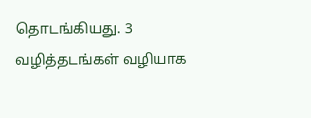தொடங்கியது. 3 வழித்தடங்கள் வழியாக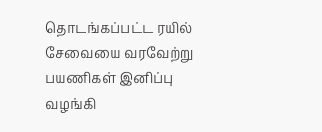தொடங்கப்பட்ட ரயில் சேவையை வரவேற்று பயணிகள் இனிப்பு வழங்கி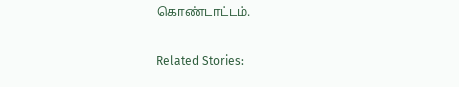கொண்டாட்டம்.

Related Stories: